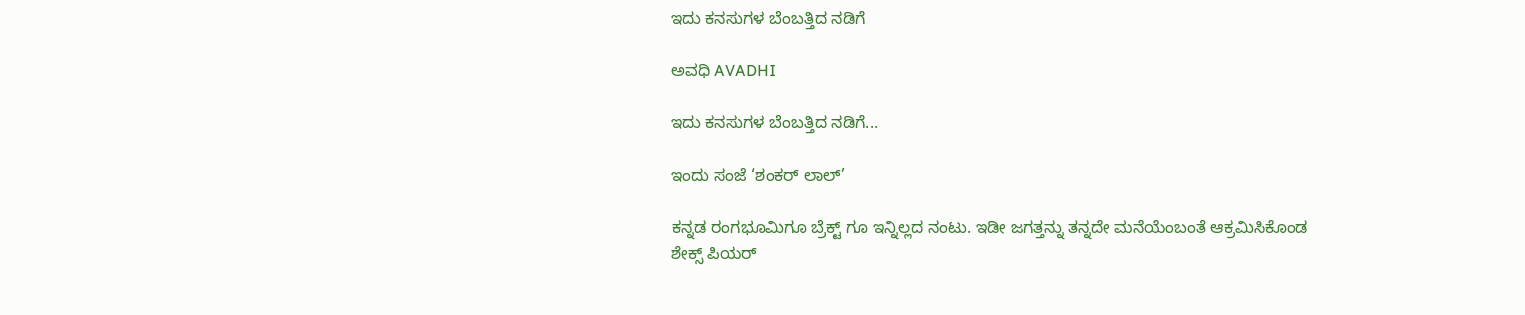ಇದು ಕನಸುಗಳ ಬೆಂಬತ್ತಿದ ನಡಿಗೆ‍

ಅವಧಿ AVADHI

ಇದು ಕನಸುಗಳ ಬೆಂಬತ್ತಿದ ನಡಿಗೆ...

ಇಂದು ಸಂಜೆ ‘ಶಂಕರ್ ಲಾಲ್’

ಕನ್ನಡ ರಂಗಭೂಮಿಗೂ ಬ್ರೆಕ್ಟ್ ಗೂ ಇನ್ನಿಲ್ಲದ ನಂಟು. ಇಡೀ ಜಗತ್ತನ್ನು ತನ್ನದೇ ಮನೆಯೆಂಬಂತೆ ಆಕ್ರಮಿಸಿಕೊಂಡ ಶೇಕ್ಸ್ ಪಿಯರ್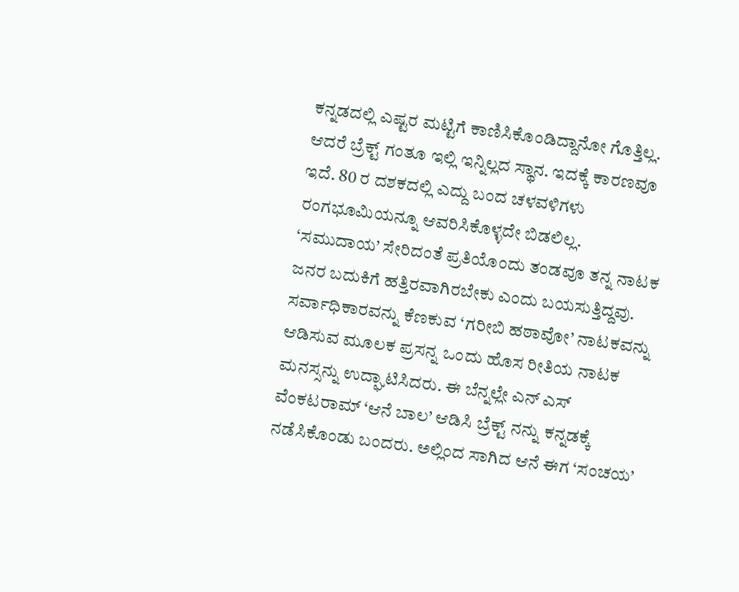ಕನ್ನಡದಲ್ಲಿ ಎಷ್ಟರ ಮಟ್ಟಿಗೆ ಕಾಣಿಸಿಕೊಂಡಿದ್ದಾನೋ ಗೊತ್ತಿಲ್ಲ. ಆದರೆ ಬ್ರೆಕ್ಟ್ ಗಂತೂ ಇಲ್ಲಿ ಇನ್ನಿಲ್ಲದ ಸ್ಥಾನ. ಇದಕ್ಕೆ ಕಾರಣವೂ ಇದೆ. 80 ರ ದಶಕದಲ್ಲಿ ಎದ್ದು ಬಂದ ಚಳವಳಿಗಳು ರಂಗಭೂಮಿಯನ್ನೂ ಆವರಿಸಿಕೊಳ್ಳದೇ ಬಿಡಲಿಲ್ಲ. ‘ಸಮುದಾಯ’ ಸೇರಿದಂತೆ ಪ್ರತಿಯೊಂದು ತಂಡವೂ ತನ್ನ ನಾಟಕ ಜನರ ಬದುಕಿಗೆ ಹತ್ತಿರವಾಗಿರಬೇಕು ಎಂದು ಬಯಸುತ್ತಿದ್ದವು. ಸರ್ವಾಧಿಕಾರವನ್ನು ಕೆಣಕುವ ‘ಗರೀಬಿ ಹಠಾವೋ’ ನಾಟಕವನ್ನು ಆಡಿಸುವ ಮೂಲಕ ಪ್ರಸನ್ನ ಒಂದು ಹೊಸ ರೀತಿಯ ನಾಟಕ ಮನಸ್ಸನ್ನು ಉದ್ಘಾಟಿಸಿದರು. ಈ ಬೆನ್ನಲ್ಲೇ ಎನ್ ಎಸ್ ವೆಂಕಟರಾಮ್ ‘ಆನೆ ಬಾಲ’ ಆಡಿಸಿ ಬ್ರೆಕ್ಟ್ ನನ್ನು ಕನ್ನಡಕ್ಕೆ ನಡೆಸಿಕೊಂಡು ಬಂದರು. ಅಲ್ಲಿಂದ ಸಾಗಿದ ಆನೆ ಈಗ ‘ಸಂಚಯ’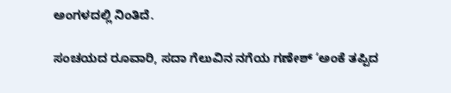ಅಂಗಳದಲ್ಲಿ ನಿಂತಿದೆ.

ಸಂಚಯದ ರೂವಾರಿ, ಸದಾ ಗೆಲುವಿನ ನಗೆಯ ಗಣೇಶ್ ‘ಅಂಕೆ ತಪ್ಪಿದ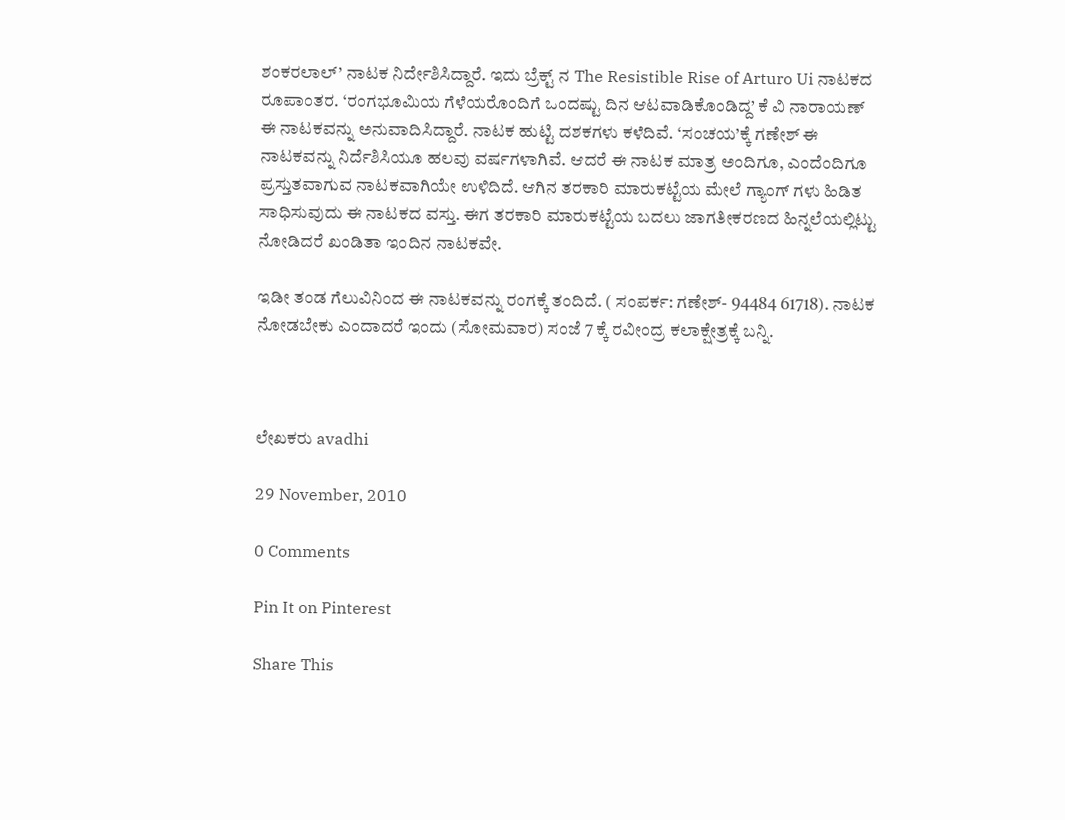ಶಂಕರಲಾಲ್’ ನಾಟಕ ನಿರ್ದೇಶಿಸಿದ್ದಾರೆ. ಇದು ಬ್ರೆಕ್ಟ್ ನ The Resistible Rise of Arturo Ui ನಾಟಕದ ರೂಪಾಂತರ. ‘ರಂಗಭೂಮಿಯ ಗೆಳೆಯರೊಂದಿಗೆ ಒಂದಷ್ಟು ದಿನ ಆಟವಾಡಿಕೊಂಡಿದ್ದ’ ಕೆ ವಿ ನಾರಾಯಣ್ ಈ ನಾಟಕವನ್ನು ಅನುವಾದಿಸಿದ್ದಾರೆ. ನಾಟಕ ಹುಟ್ಟಿ ದಶಕಗಳು ಕಳೆದಿವೆ. ‘ಸಂಚಯ’ಕ್ಕೆ ಗಣೇಶ್ ಈ ನಾಟಕವನ್ನು ನಿರ್ದೆಶಿಸಿಯೂ ಹಲವು ವರ್ಷಗಳಾಗಿವೆ. ಆದರೆ ಈ ನಾಟಕ ಮಾತ್ರ ಅಂದಿಗೂ, ಎಂದೆಂದಿಗೂ ಪ್ರಸ್ತುತವಾಗುವ ನಾಟಕವಾಗಿಯೇ ಉಳಿದಿದೆ. ಆಗಿನ ತರಕಾರಿ ಮಾರುಕಟ್ಟೆಯ ಮೇಲೆ ಗ್ಯಾಂಗ್ ಗಳು ಹಿಡಿತ ಸಾಧಿಸುವುದು ಈ ನಾಟಕದ ವಸ್ತು. ಈಗ ತರಕಾರಿ ಮಾರುಕಟ್ಟೆಯ ಬದಲು ಜಾಗತೀಕರಣದ ಹಿನ್ನಲೆಯಲ್ಲಿಟ್ಟು ನೋಡಿದರೆ ಖಂಡಿತಾ ಇಂದಿನ ನಾಟಕವೇ.

ಇಡೀ ತಂಡ ಗೆಲುವಿನಿಂದ ಈ ನಾಟಕವನ್ನು ರಂಗಕ್ಕೆ ತಂದಿದೆ. ( ಸಂಪರ್ಕ: ಗಣೇಶ್- 94484 61718). ನಾಟಕ ನೋಡಬೇಕು ಎಂದಾದರೆ ಇಂದು (ಸೋಮವಾರ) ಸಂಜೆ 7 ಕ್ಕೆ ರವೀಂದ್ರ ಕಲಾಕ್ಷೇತ್ರಕ್ಕೆ ಬನ್ನಿ.



ಲೇಖಕರು avadhi

29 November, 2010

0 Comments

Pin It on Pinterest

Share This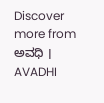Discover more from ಅವಧಿ । AVADHI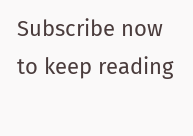Subscribe now to keep reading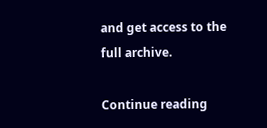and get access to the full archive.

Continue reading